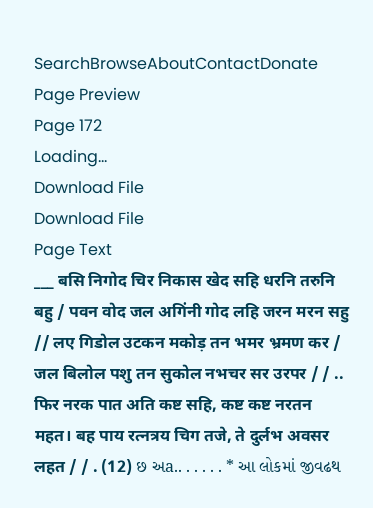SearchBrowseAboutContactDonate
Page Preview
Page 172
Loading...
Download File
Download File
Page Text
___ बसि निगोद चिर निकास खेद सहि धरनि तरुनि बहु / पवन वोद जल अगिंनी गोद लहि जरन मरन सहु // लए गिडोल उटकन मकोड़ तन भमर भ्रमण कर / जल बिलोल पशु तन सुकोल नभचर सर उरपर / / .. फिर नरक पात अति कष्ट सहि, कष्ट कष्ट नरतन महत। बह पाय रत्नत्रय चिग तजे, ते दुर्लभ अवसर लहत / / . (12) છ અa.. . . . . . * આ લોકમાં જીવઢથ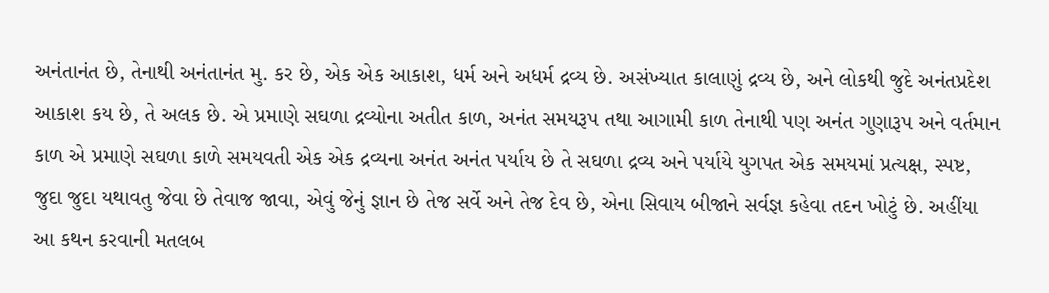અનંતાનંત છે, તેનાથી અનંતાનંત મુ. કર છે, એક એક આકાશ, ધર્મ અને અધર્મ દ્રવ્ય છે. અસંખ્યાત કાલાણું દ્રવ્ય છે, અને લોકથી જુદે અનંતપ્રદેશ આકાશ કય છે, તે અલક છે. એ પ્રમાણે સઘળા દ્રવ્યોના અતીત કાળ, અનંત સમયરૂપ તથા આગામી કાળ તેનાથી પણ અનંત ગુણારૂપ અને વર્તમાન કાળ એ પ્રમાણે સઘળા કાળે સમયવતી એક એક દ્રવ્યના અનંત અનંત પર્યાય છે તે સઘળા દ્રવ્ય અને પર્યાયે યુગપત એક સમયમાં પ્રત્યક્ષ, સ્પષ્ટ, જુદા જુદા યથાવતુ જેવા છે તેવાજ જાવા, એવું જેનું જ્ઞાન છે તેજ સર્વે અને તેજ દેવ છે, એના સિવાય બીજાને સર્વજ્ઞ કહેવા તદન ખોટું છે. અહીંયા આ કથન કરવાની મતલબ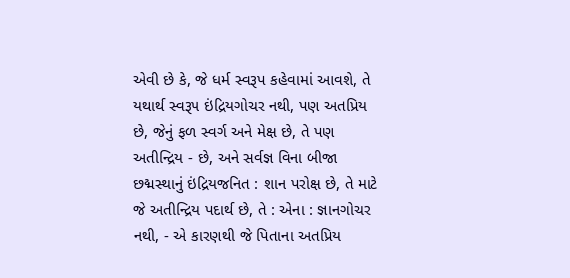એવી છે કે, જે ધર્મ સ્વરૂપ કહેવામાં આવશે, તે યથાર્થ સ્વરૂ૫ ઇંદ્રિયગોચર નથી, પણ અતપ્રિય છે, જેનું ફળ સ્વર્ગ અને મેક્ષ છે, તે પણ અતીન્દ્રિય - છે, અને સર્વજ્ઞ વિના બીજા છદ્મસ્થાનું ઇંદ્રિયજનિત : શાન પરોક્ષ છે, તે માટે જે અતીન્દ્રિય પદાર્થ છે, તે : એના : જ્ઞાનગોચર નથી, - એ કારણથી જે પિતાના અતપ્રિય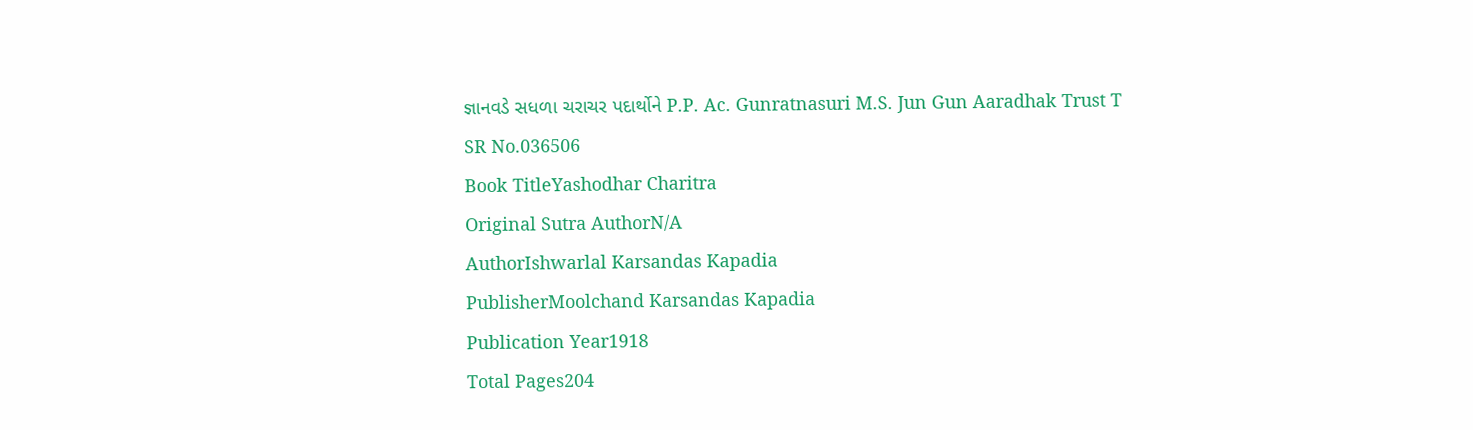જ્ઞાનવડે સધળા ચરાચર પદાર્થોને P.P. Ac. Gunratnasuri M.S. Jun Gun Aaradhak Trust T
SR No.036506
Book TitleYashodhar Charitra
Original Sutra AuthorN/A
AuthorIshwarlal Karsandas Kapadia
PublisherMoolchand Karsandas Kapadia
Publication Year1918
Total Pages204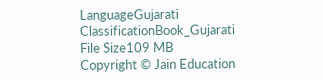LanguageGujarati
ClassificationBook_Gujarati
File Size109 MB
Copyright © Jain Education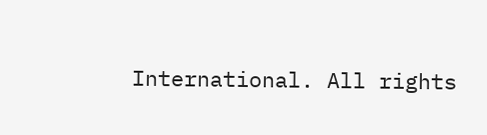International. All rights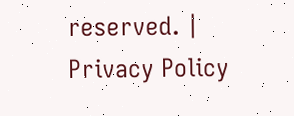reserved. | Privacy Policy